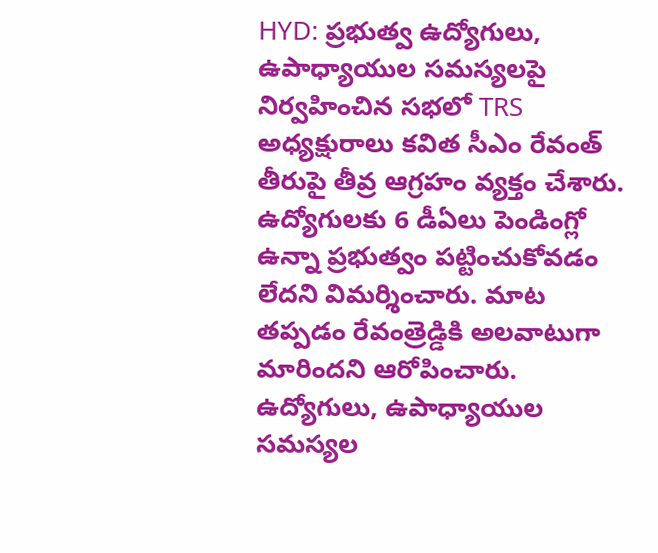HYD: ప్రభుత్వ ఉద్యోగులు, ఉపాధ్యాయుల సమస్యలపై నిర్వహించిన సభలో TRS అధ్యక్షురాలు కవిత సీఎం రేవంత్ తీరుపై తీవ్ర ఆగ్రహం వ్యక్తం చేశారు. ఉద్యోగులకు 6 డీఏలు పెండింగ్లో ఉన్నా ప్రభుత్వం పట్టించుకోవడం లేదని విమర్శించారు. మాట తప్పడం రేవంత్రెడ్డికి అలవాటుగా మారిందని ఆరోపించారు. ఉద్యోగులు, ఉపాధ్యాయుల సమస్యల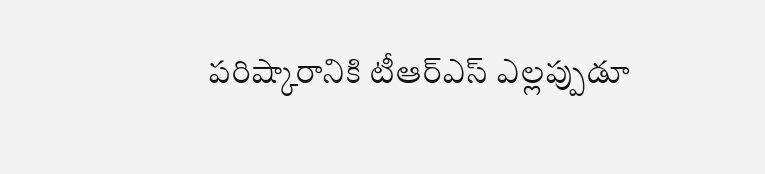పరిష్కారానికి టీఆర్ఎస్ ఎల్లప్పుడూ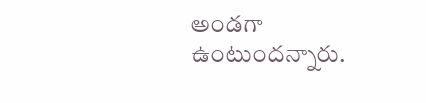అండగా ఉంటుందన్నారు.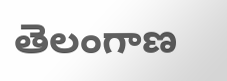తెలంగాణ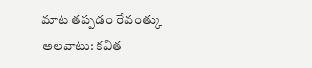మాట తప్పడం రేవంత్కు అలవాటు: కవిత